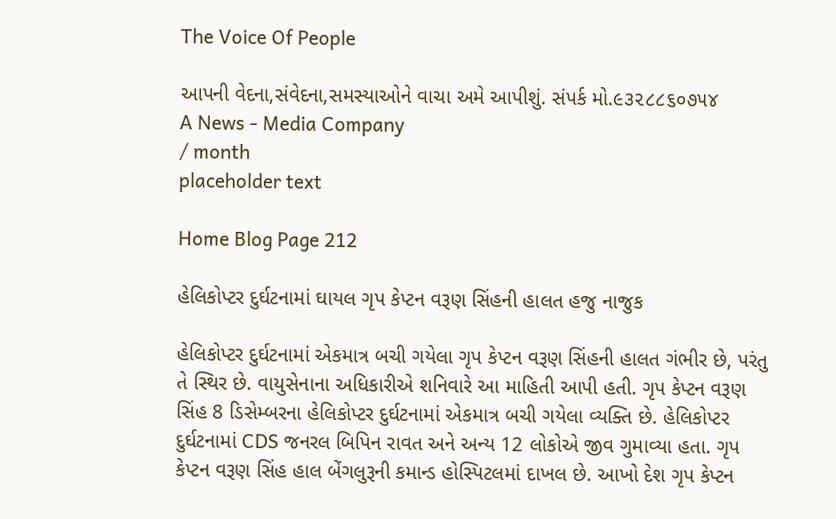The Voice Of People

આપની વેદના,સંવેદના,સમસ્યાઓને વાચા અમે આપીશું. સંપર્ક મો.૯૩૨૮૮૬૦૭૫૪
A News - Media Company
/ month
placeholder text

Home Blog Page 212

હેલિકોપ્ટર દુર્ઘટનામાં ઘાયલ ગૃપ કેપ્ટન વરૂણ સિંહની હાલત હજુ નાજુક

હેલિકોપ્ટર દુર્ઘટનામાં એકમાત્ર બચી ગયેલા ગૃપ કેપ્ટન વરૂણ સિંહની હાલત ગંભીર છે, પરંતુ તે સ્થિર છે. વાયુસેનાના અધિકારીએ શનિવારે આ માહિતી આપી હતી. ગૃપ કેપ્ટન વરૂણ સિંહ 8 ડિસેમ્બરના હેલિકોપ્ટર દુર્ઘટનામાં એકમાત્ર બચી ગયેલા વ્યક્તિ છે. હેલિકોપ્ટર દુર્ઘટનામાં CDS જનરલ બિપિન રાવત અને અન્ય 12 લોકોએ જીવ ગુમાવ્યા હતા. ગૃપ કેપ્ટન વરૂણ સિંહ હાલ બેંગલુરૂની કમાન્ડ હોસ્પિટલમાં દાખલ છે. આખો દેશ ગૃપ કેપ્ટન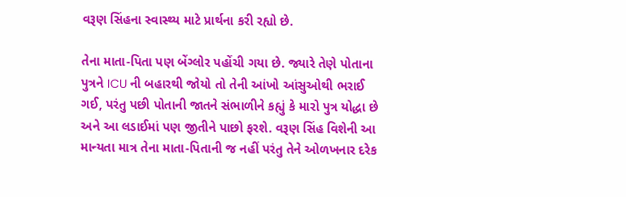વરૂણ સિંહના સ્વાસ્થ્ય માટે પ્રાર્થના કરી રહ્યો છે.

તેના માતા-પિતા પણ બેંગ્લોર પહોંચી ગયા છે. જ્યારે તેણે પોતાના પુત્રને ICU ની બહારથી જોયો તો તેની આંખો આંસુઓથી ભરાઈ ગઈ, પરંતુ પછી પોતાની જાતને સંભાળીને કહ્યું કે મારો પુત્ર યોદ્ધા છે અને આ લડાઈમાં પણ જીતીને પાછો ફરશે. વરૂણ સિંહ વિશેની આ માન્યતા માત્ર તેના માતા-પિતાની જ નહીં પરંતુ તેને ઓળખનાર દરેક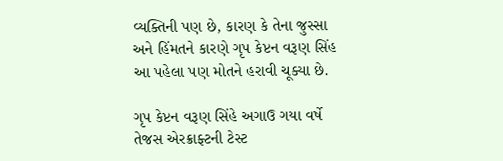વ્યક્તિની પણ છે, કારણ કે તેના જુસ્સા અને હિંમતને કારણે ગૃપ કેપ્ટન વરૂણ સિંહ આ પહેલા પણ મોતને હરાવી ચૂક્યા છે.

ગૃપ કેપ્ટન વરૂણ સિંહે અગાઉ ગયા વર્ષે તેજસ એરક્રાફ્ટની ટેસ્ટ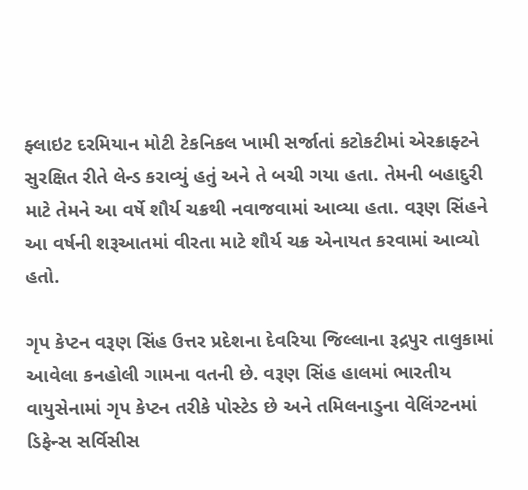ફ્લાઇટ દરમિયાન મોટી ટેકનિકલ ખામી સર્જાતાં કટોકટીમાં એરક્રાફ્ટને સુરક્ષિત રીતે લેન્ડ કરાવ્યું હતું અને તે બચી ગયા હતા. તેમની બહાદુરી માટે તેમને આ વર્ષે શૌર્ય ચક્રથી નવાજવામાં આવ્યા હતા. વરૂણ સિંહને આ વર્ષની શરૂઆતમાં વીરતા માટે શૌર્ય ચક્ર એનાયત કરવામાં આવ્યો હતો.

ગૃપ કેપ્ટન વરૂણ સિંહ ઉત્તર પ્રદેશના દેવરિયા જિલ્લાના રૂદ્રપુર તાલુકામાં આવેલા કનહોલી ગામના વતની છે. વરૂણ સિંહ હાલમાં ભારતીય વાયુસેનામાં ગૃપ કેપ્ટન તરીકે પોસ્ટેડ છે અને તમિલનાડુના વેલિંગ્ટનમાં ડિફેન્સ સર્વિસીસ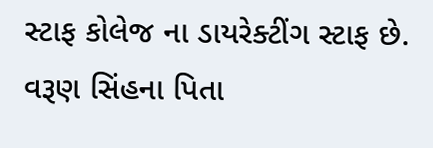સ્ટાફ કોલેજ ના ડાયરેક્ટીંગ સ્ટાફ છે. વરૂણ સિંહના પિતા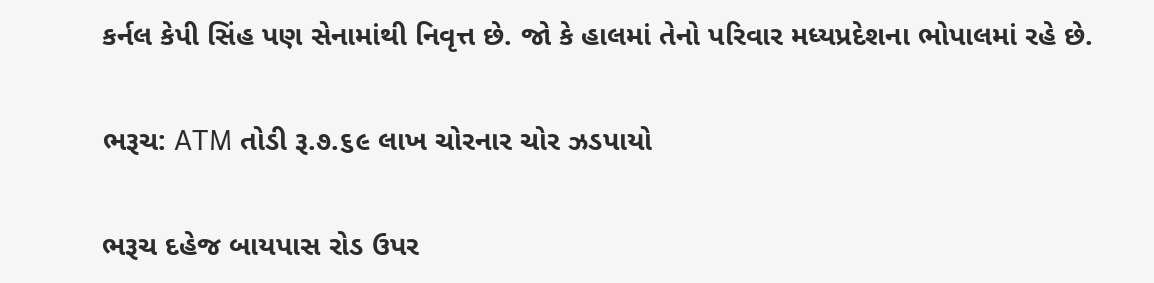કર્નલ કેપી સિંહ પણ સેનામાંથી નિવૃત્ત છે. જો કે હાલમાં તેનો પરિવાર મધ્યપ્રદેશના ભોપાલમાં રહે છે.

ભરૂચ: ATM તોડી રૂ.૭.૬૯ લાખ ચોરનાર ચોર ઝડપાયો

ભરૂચ દહેજ બાયપાસ રોડ ઉપર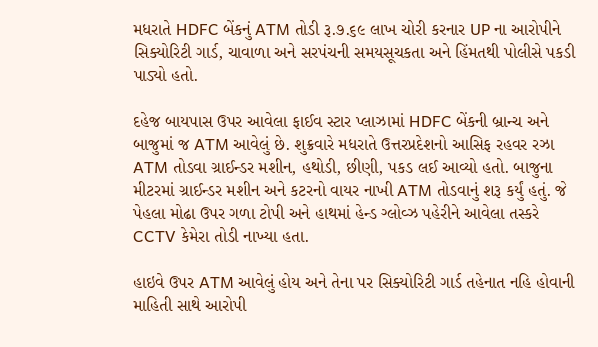મધરાતે HDFC બેંકનું ATM તોડી રૂ.૭.૬૯ લાખ ચોરી કરનાર UP ના આરોપીને સિક્યોરિટી ગાર્ડ, ચાવાળા અને સરપંચની સમયસૂચકતા અને હિંમતથી પોલીસે પકડી પાડ્યો હતો.

દહેજ બાયપાસ ઉપર આવેલા ફાઈવ સ્ટાર પ્લાઝામાં HDFC બેંકની બ્રાન્ચ અને બાજુમાં જ ATM આવેલું છે. શુક્રવારે મધરાતે ઉત્તરપ્રદેશનો આસિફ રહવર રઝા ATM તોડવા ગ્રાઈન્ડર મશીન, હથોડી, છીણી, પકડ લઈ આવ્યો હતો. બાજુના મીટરમાં ગ્રાઈન્ડર મશીન અને કટરનો વાયર નાખી ATM તોડવાનું શરૂ કર્યું હતું. જે પેહલા મોઢા ઉપર ગળા ટોપી અને હાથમાં હેન્ડ ગ્લોવ્ઝ પહેરીને આવેલા તસ્કરે CCTV કેમેરા તોડી નાખ્યા હતા.

હાઇવે ઉપર ATM આવેલું હોય અને તેના પર સિક્યોરિટી ગાર્ડ તહેનાત નહિ હોવાની માહિતી સાથે આરોપી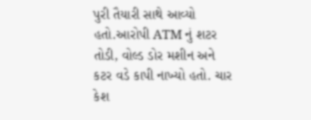પુરી તૈયારી સાથે આવ્યો હતો.આરોપી ATM નું શટર તોડી, વોલ્ડ ડોર મશીન અને કટર વડે કાપી નાખ્યો હતો. ચાર કેશ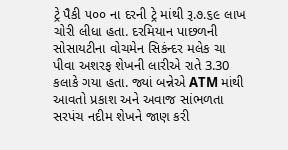ટ્રે પૈકી ૫૦૦ ના દરની ટ્રે માંથી રૂ.૭.૬૯ લાખ ચોરી લીધા હતા. દરમિયાન પાછળની સોસાયટીના વોચમેન સિકંન્દર મલેક ચા પીવા અશરફ શેખની લારીએ રાતે 3.30 કલાકે ગયા હતા. જ્યાં બન્નેએ ATM માંથી આવતો પ્રકાશ અને અવાજ સાંભળતા સરપંચ નદીમ શેખને જાણ કરી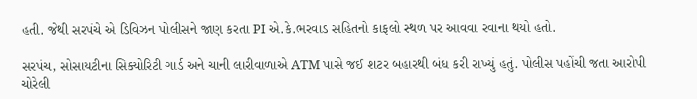હતી. જેથી સરપંચે એ ડિવિઝન પોલીસને જાણ કરતા PI એ.કે.ભરવાડ સહિતનો કાફલો સ્થળ પર આવવા રવાના થયો હતો.

સરપંચ, સોસાયટીના સિક્યોરિટી ગાર્ડ અને ચાની લારીવાળાએ ATM પાસે જઈ શટર બહારથી બંધ કરી રાખ્યું હતું. પોલીસ પહોંચી જતા આરોપી ચોરેલી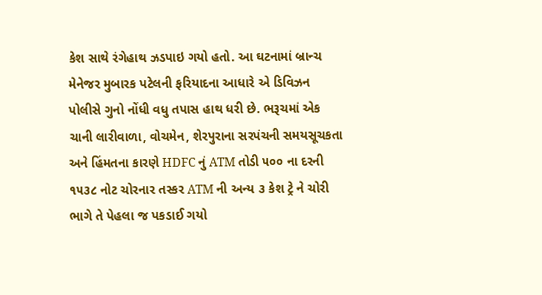કેશ સાથે રંગેહાથ ઝડપાઇ ગયો હતો. આ ઘટનામાં બ્રાન્ચ મેનેજર મુબારક પટેલની ફરિયાદના આધારે એ ડિવિઝન પોલીસે ગુનો નોંધી વધુ તપાસ હાથ ધરી છે. ભરૂચમાં એક ચાની લારીવાળા, વોચમેન, શેરપુરાના સરપંચની સમયસૂચકતા અને હિંમતના કારણે HDFC નું ATM તોડી ૫૦૦ ના દરની ૧૫૩૮ નોટ ચોરનાર તસ્કર ATM ની અન્ય ૩ કેશ ટ્રે ને ચોરી ભાગે તે પેહલા જ પકડાઈ ગયો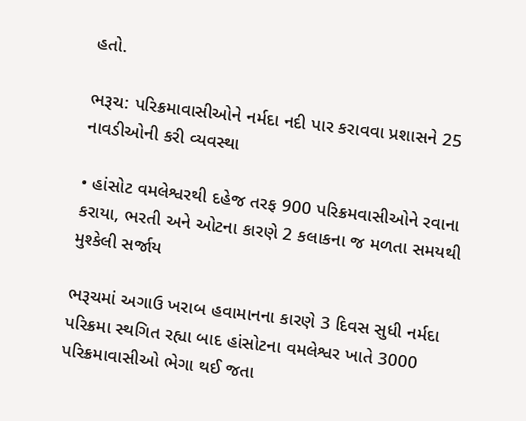હતો.

ભરૂચ: પરિક્રમાવાસીઓને નર્મદા નદી પાર કરાવવા પ્રશાસને 25 નાવડીઓની કરી વ્યવસ્થા

• હાંસોટ વમલેશ્વરથી દહેજ તરફ 900 પરિક્રમવાસીઓને રવાના કરાયા, ભરતી અને ઓટના કારણે 2 કલાકના જ મળતા સમયથી મુશ્કેલી સર્જાય

ભરૂચમાં અગાઉ ખરાબ હવામાનના કારણે 3 દિવસ સુધી નર્મદા પરિક્રમા સ્થગિત રહ્યા બાદ હાંસોટના વમલેશ્વર ખાતે 3000 પરિક્રમાવાસીઓ ભેગા થઈ જતા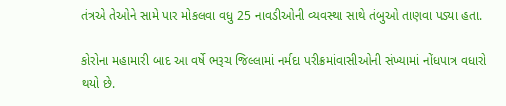તંત્રએ તેઓને સામે પાર મોકલવા વધુ 25 નાવડીઓની વ્યવસ્થા સાથે તંબુઓ તાણવા પડ્યા હતા.

કોરોના મહામારી બાદ આ વર્ષે ભરૂચ જિલ્લામાં નર્મદા પરીક્રમાંવાસીઓની સંખ્યામાં નોંધપાત્ર વધારો થયો છે.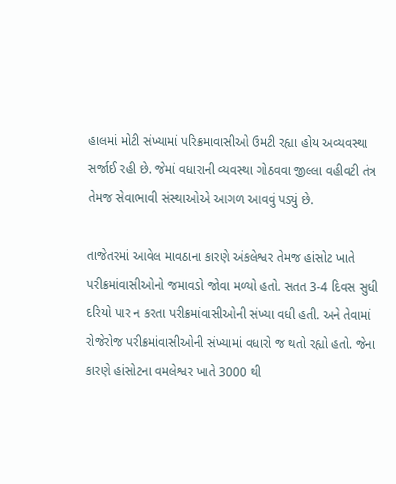હાલમાં મોટી સંખ્યામાં પરિક્રમાવાસીઓ ઉમટી રહ્યા હોય અવ્યવસ્થા સર્જાઈ રહી છે. જેમાં વધારાની વ્યવસ્થા ગોઠવવા જીલ્લા વહીવટી તંત્ર તેમજ સેવાભાવી સંસ્થાઓએ આગળ આવવું પડ્યું છે.

તાજેતરમાં આવેલ માવઠાના કારણે અંકલેશ્વર તેમજ હાંસોટ ખાતે પરીક્રમાંવાસીઓનો જમાવડો જોવા મળ્યો હતો. સતત 3-4 દિવસ સુધી દરિયો પાર ન કરતા પરીક્રમાંવાસીઓની સંખ્યા વધી હતી. અને તેવામાં રોજેરોજ પરીક્રમાંવાસીઓની સંખ્યામાં વધારો જ થતો રહ્યો હતો. જેના કારણે હાંસોટના વમલેશ્વર ખાતે 3000 થી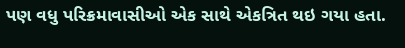પણ વધુ પરિક્રમાવાસીઓ એક સાથે એકત્રિત થઇ ગયા હતા.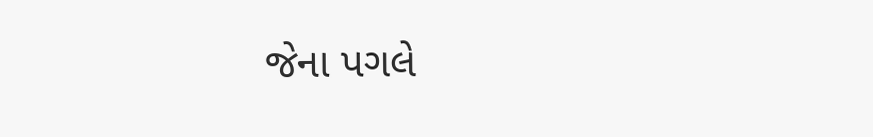જેના પગલે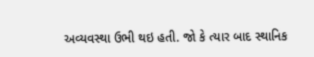અવ્યવસ્થા ઉભી થઇ હતી. જો કે ત્યાર બાદ સ્થાનિક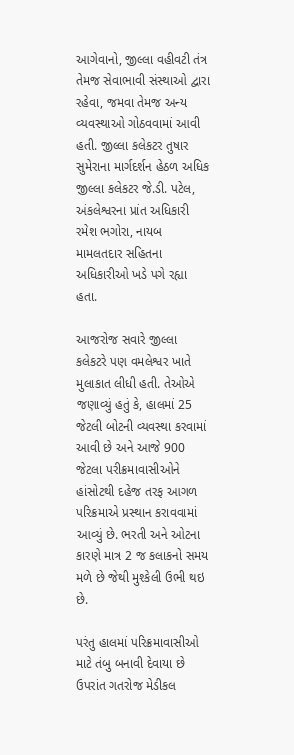આગેવાનો, જીલ્લા વહીવટી તંત્ર તેમજ સેવાભાવી સંસ્થાઓ દ્વારા રહેવા, જમવા તેમજ અન્ય વ્યવસ્થાઓ ગોઠવવામાં આવી હતી. જીલ્લા કલેકટર તુષાર સુમેરાના માર્ગદર્શન હેઠળ અધિક જીલ્લા કલેકટર જે.ડી. પટેલ, અંકલેશ્વરના પ્રાંત અધિકારી રમેશ ભગોરા, નાયબ મામલતદાર સહિતના અધિકારીઓ ખડે પગે રહ્યા હતા.

આજરોજ સવારે જીલ્લા કલેકટરે પણ વમલેશ્વર ખાતે મુલાકાત લીધી હતી. તેઓએ જણાવ્યું હતું કે, હાલમાં 25 જેટલી બોટની વ્યવસ્થા કરવામાં આવી છે અને આજે 900 જેટલા પરીક્રમાવાસીઓને હાંસોટથી દહેજ તરફ આગળ પરિક્રમાએ પ્રસ્થાન કરાવવામાં આવ્યું છે. ભરતી અને ઓટના કારણે માત્ર 2 જ કલાકનો સમય મળે છે જેથી મુશ્કેલી ઉભી થઇ છે.

પરંતુ હાલમાં પરિક્રમાવાસીઓ માટે તંબુ બનાવી દેવાયા છે ઉપરાંત ગતરોજ મેડીકલ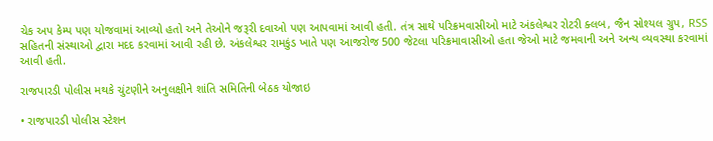ચેક અપ કેમ્પ પણ યોજવામાં આવ્યો હતો અને તેઓને જરૂરી દવાઓ પણ આપવામાં આવી હતી. તંત્ર સાથે પરિક્રમવાસીઓ માટે અંકલેશ્વર રોટરી ક્લબ, જૈન સોશ્યલ ગ્રુપ, RSS સહિતની સંસ્થાઓ દ્વારા મદદ કરવામાં આવી રહી છે. અંકલેશ્વર રામકુંડ ખાતે પણ આજરોજ 500 જેટલા પરિક્રમાવાસીઓ હતા જેઓ માટે જમવાની અને અન્ય વ્યવસ્થા કરવામાં આવી હતી.

રાજપારડી પોલીસ મથકે ચુંટણીને અનુલક્ષીને શાંતિ સમિતિની બેઠક યોજાઇ

• રાજપારડી પોલીસ સ્ટેશન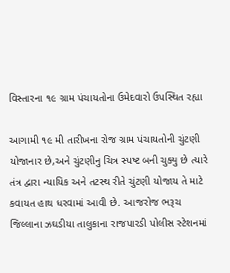વિસ્તારના ૧૯ ગ્રામ પંચાયતોના ઉમેદવારો ઉપસ્થિત રહ્યા

આગામી ૧૯ મી તારીખના રોજ ગ્રામ પંચાયતોની ચુંટણી યોજાનાર છે,અને ચુંટણીનુ ચિત્ર સ્પષ્ટ બની ચુક્યુ છે ત્યારે તંત્ર દ્વારા ન્યાયિક અને તટસ્થ રીતે ચુંટણી યોજાય તે માટે કવાયત હાથ ધરવામાં આવી છે. આજરોજ ભરૂચ જિલ્લાના ઝઘડીયા તાલુકાના રાજપારડી પોલીસ સ્ટેશનમાં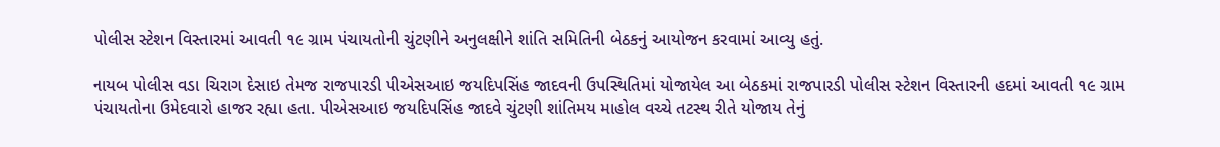પોલીસ સ્ટેશન વિસ્તારમાં આવતી ૧૯ ગ્રામ પંચાયતોની ચુંટણીને અનુલક્ષીને શાંતિ સમિતિની બેઠકનું આયોજન કરવામાં આવ્યુ હતું.

નાયબ પોલીસ વડા ચિરાગ દેસાઇ તેમજ રાજપારડી પીએસઆઇ જયદિપસિંહ જાદવની ઉપસ્થિતિમાં યોજાયેલ આ બેઠકમાં રાજપારડી પોલીસ સ્ટેશન વિસ્તારની હદમાં આવતી ૧૯ ગ્રામ પંચાયતોના ઉમેદવારો હાજર રહ્યા હતા. પીએસઆઇ જયદિપસિંહ જાદવે ચુંટણી શાંતિમય માહોલ વચ્ચે તટસ્થ રીતે યોજાય તેનું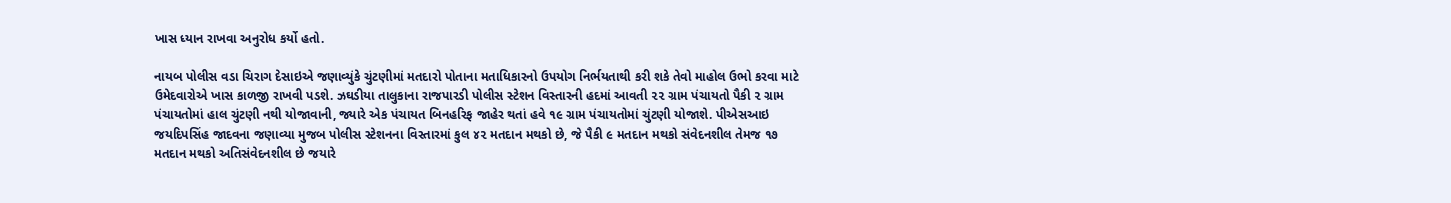ખાસ ધ્યાન રાખવા અનુરોધ કર્યો હતો.

નાયબ પોલીસ વડા ચિરાગ દેસાઇએ જણાવ્યુંકે ચુંટણીમાં મતદારો પોતાના મતાધિકારનો ઉપયોગ નિર્ભયતાથી કરી શકે તેવો માહોલ ઉભો કરવા માટે ઉમેદવારોએ ખાસ કાળજી રાખવી પડશે. ઝઘડીયા તાલુકાના રાજપારડી પોલીસ સ્ટેશન વિસ્તારની હદમાં આવતી ૨૨ ગ્રામ પંચાયતો પૈકી ૨ ગ્રામ પંચાયતોમાં હાલ ચુંટણી નથી યોજાવાની, જ્યારે એક પંચાયત બિનહરિફ જાહેર થતાં હવે ૧૯ ગ્રામ પંચાયતોમાં ચુંટણી યોજાશે. પીએસઆઇ જયદિપસિંહ જાદવના જણાવ્યા મુજબ પોલીસ સ્ટેશનના વિસ્તારમાં કુલ ૪૨ મતદાન મથકો છે, જે પૈકી ૯ મતદાન મથકો સંવેદનશીલ તેમજ ૧૭ મતદાન મથકો અતિસંવેદનશીલ છે જયારે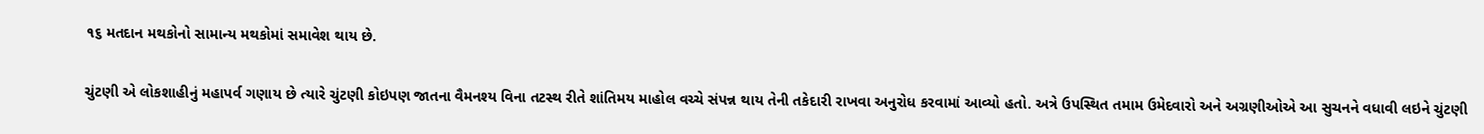૧૬ મતદાન મથકોનો સામાન્ય મથકોમાં સમાવેશ થાય છે.

ચુંટણી એ લોકશાહીનું મહાપર્વ ગણાય છે ત્યારે ચુંટણી કોઇપણ જાતના વૈમનશ્ય વિના તટસ્થ રીતે શાંતિમય માહોલ વચ્ચે સંપન્ન થાય તેની તકેદારી રાખવા અનુરોધ કરવામાં આવ્યો હતો. અત્રે ઉપસ્થિત તમામ ઉમેદવારો અને અગ્રણીઓએ આ સુચનને વધાવી લઇને ચુંટણી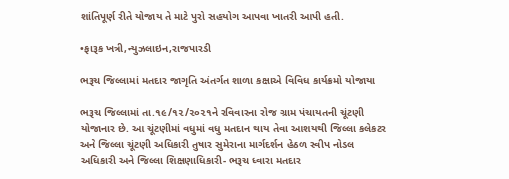શાંતિપૂર્ણ રીતે યોજાય તે માટે પુરો સહયોગ આપવા ખાતરી આપી હતી.

•ફારૂક ખત્રી,ન્યુઝલાઇન,રાજપારડી

ભરૂચ જિલ્લામાં મતદાર જાગૃતિ અંતર્ગત શાળા કક્ષાએ વિવિધ કાર્યક્રમો યોજાયા

ભરૂચ જિલ્લામાં તા.૧૯/૧૨/૨૦૨૧ને રવિવારના રોજ ગ્રામ પંચાયતની ચૂંટણી યોજાનાર છે. આ ચૂંટણીમાં વધુમાં વધુ મતદાન થાય તેવા આશયથી જિલ્લા કલેકટર અને જિલ્લા ચૂંટણી અધિકારી તુષાર સુમેરાના માર્ગદર્શન હેઠળ સ્વીપ નોડલ અધિકારી અને જિલ્લા શિક્ષણાધિકારી- ભરૂચ ધ્વારા મતદાર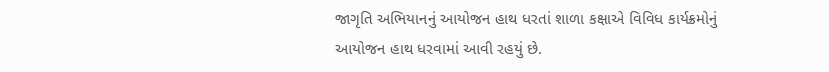જાગૃતિ અભિયાનનું આયોજન હાથ ધરતાં શાળા કક્ષાએ વિવિધ કાર્યક્રમોનું આયોજન હાથ ધરવામાં આવી રહયું છે.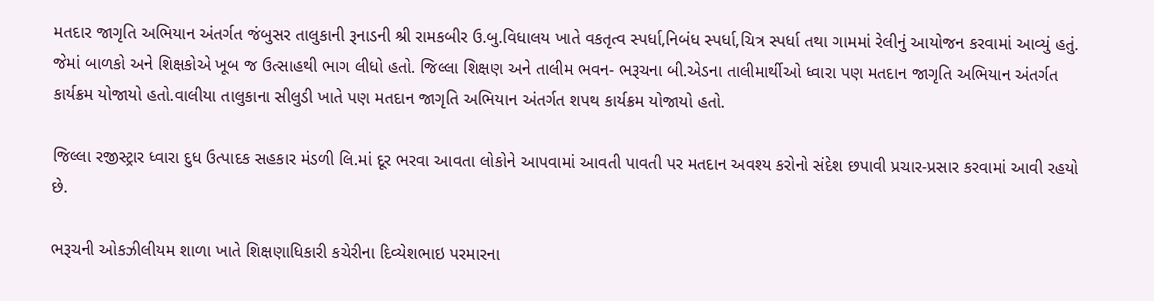મતદાર જાગૃતિ અભિયાન અંતર્ગત જંબુસર તાલુકાની રૂનાડની શ્રી રામકબીર ઉ.બુ.વિધાલય ખાતે વકતૃત્વ સ્પર્ધા,નિબંધ સ્પર્ધા,ચિત્ર સ્પર્ધા તથા ગામમાં રેલીનું આયોજન કરવામાં આવ્યું હતું. જેમાં બાળકો અને શિક્ષકોએ ખૂબ જ ઉત્સાહથી ભાગ લીધો હતો. જિલ્લા શિક્ષણ અને તાલીમ ભવન- ભરૂચના બી.એડના તાલીમાર્થીઓ ધ્વારા પણ મતદાન જાગૃતિ અભિયાન અંતર્ગત કાર્યક્રમ યોજાયો હતો.વાલીયા તાલુકાના સીલુડી ખાતે પણ મતદાન જાગૃતિ અભિયાન અંતર્ગત શપથ કાર્યક્રમ યોજાયો હતો.

જિલ્લા રજીસ્ટ્રાર ધ્વારા દુધ ઉત્પાદક સહકાર મંડળી લિ.માં દૂર ભરવા આવતા લોકોને આપવામાં આવતી પાવતી પર મતદાન અવશ્ય કરોનો સંદેશ છપાવી પ્રચાર-પ્રસાર કરવામાં આવી રહયો છે.

ભરૂચની ઓકઝીલીયમ શાળા ખાતે શિક્ષણાધિકારી કચેરીના દિવ્યેશભાઇ પરમારના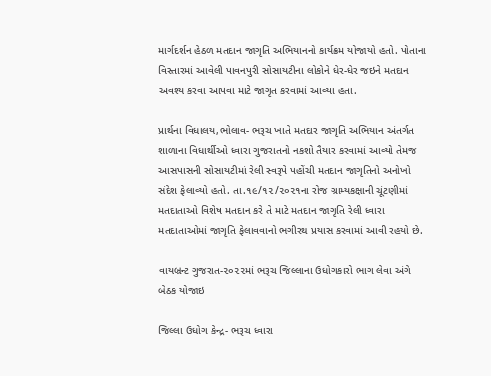માર્ગદર્શન હેઠળ મતદાન જાગૃતિ અભિયાનનો કાર્યક્રમ યોજાયો હતો. પોતાના વિસ્તારમાં આવેલી પાવનપુરી સોસાયટીના લોકોને ધેર-ધેર જઇને મતદાન અવશ્ય કરવા આપવા માટે જાગૃત કરવામાં આવ્યા હતા.

પ્રાર્થના વિધાલય,ભોલાવ- ભરૂચ ખાતે મતદાર જાગૃતિ અભિયાન અંતર્ગત શાળાના વિધાર્થીઓ ધ્વારા ગુજરાતનો નકશો તૈયાર કરવામાં આવ્યો તેમજ આસપાસની સોસાયટીમાં રેલી સ્વરૂપે પહોંચી મતદાન જાગૃતિનો અનોખો સંદેશ ફેલાવ્યો હતો. તા.૧૯/૧૨/૨૦૨૧ના રોજ ગ્રામ્યકક્ષાની ચૂંટણીમાં મતદાતાઓ વિશેષ મતદાન કરે તે માટે મતદાન જાગૃતિ રેલી ધ્વારા મતદાતાઓમાં જાગૃતિ ફેલાવવાનો ભગીરથ પ્રયાસ કરવામાં આવી રહયો છે.

વાયબ્રન્ટ ગુજરાત-૨૦૨૨માં ભરૂચ જિલ્લાના ઉધોગકારો ભાગ લેવા અંગે બેઠક યોજાઇ

જિલ્લા ઉધોગ કેન્દ્ર- ભરૂચ ધ્વારા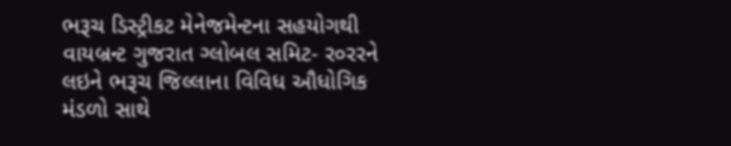ભરૂચ ડિસ્ટ્રીકટ મેનેજમેન્ટના સહયોગથી વાયબ્રન્ટ ગુજરાત ગ્લોબલ સમિટ- ર૦રરને લઇને ભરૂચ જિલ્લાના વિવિધ ઔધોગિક મંડળો સાથે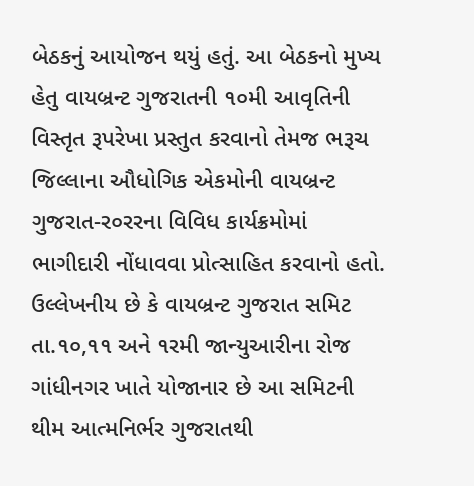બેઠકનું આયોજન થયું હતું. આ બેઠકનો મુખ્ય હેતુ વાયબ્રન્ટ ગુજરાતની ૧૦મી આવૃતિની વિસ્તૃત રૂપરેખા પ્રસ્તુત કરવાનો તેમજ ભરૂચ જિલ્લાના ઔધોગિક એકમોની વાયબ્રન્ટ ગુજરાત-ર૦રરના વિવિધ કાર્યક્રમોમાં ભાગીદારી નોંધાવવા પ્રોત્સાહિત કરવાનો હતો. ઉલ્લેખનીય છે કે વાયબ્રન્ટ ગુજરાત સમિટ તા.૧૦,૧૧ અને ૧રમી જાન્યુઆરીના રોજ ગાંધીનગર ખાતે યોજાનાર છે આ સમિટની થીમ આત્મનિર્ભર ગુજરાતથી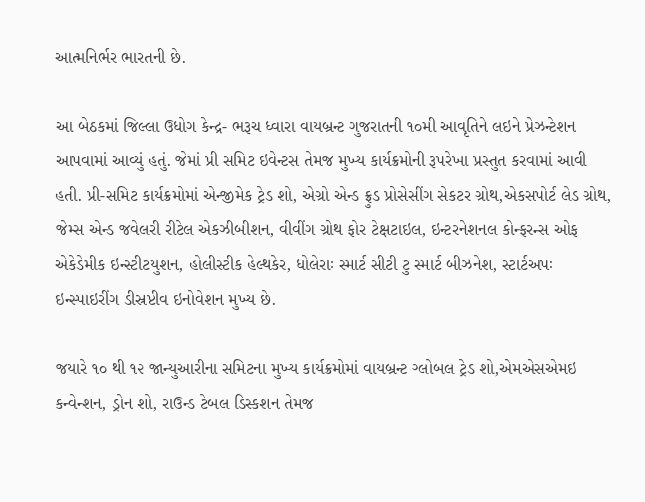આત્મનિર્ભર ભારતની છે.

આ બેઠકમાં જિલ્લા ઉધોગ કેન્દ્ર- ભરૂચ ધ્વારા વાયબ્રન્ટ ગુજરાતની ૧૦મી આવૃતિને લઇને પ્રેઝન્ટેશન આપવામાં આવ્યું હતું. જેમાં પ્રી સમિટ ઇવેન્ટસ તેમજ મુખ્ય કાર્યક્રમોની રૂપરેખા પ્રસ્તુત કરવામાં આવી હતી. પ્રી-સમિટ કાર્યક્રમોમાં એન્જીમેક ટ્રેડ શો, એગ્રો એન્ડ ફ્રુડ પ્રોસેસીંગ સેકટર ગ્રોથ,એકસપોર્ટ લેડ ગ્રોથ, જેમ્સ એન્ડ જવેલરી રીટેલ એકઝીબીશન, વીવીંગ ગ્રોથ ફોર ટેક્ષટાઇલ, ઇન્ટરનેશનલ કોન્ફરન્સ ઓફ એકેડેમીક ઇન્સ્ટીટયુશન, હોલીસ્ટીક હેલ્થકેર, ધોલેરાઃ સ્માર્ટ સીટી ટુ સ્માર્ટ બીઝનેશ, સ્ટાર્ટઅપઃ ઇન્સ્પાઇરીંગ ડીસ્રપ્ટીવ ઇનોવેશન મુખ્ય છે.

જયારે ૧૦ થી ૧૨ જાન્યુઆરીના સમિટના મુખ્ય કાર્યક્રમોમાં વાયબ્રન્ટ ગ્લોબલ ટ્રેડ શો,એમએસએમઇ કન્વેન્શન, ડ્રોન શો, રાઉન્ડ ટેબલ ડિસ્કશન તેમજ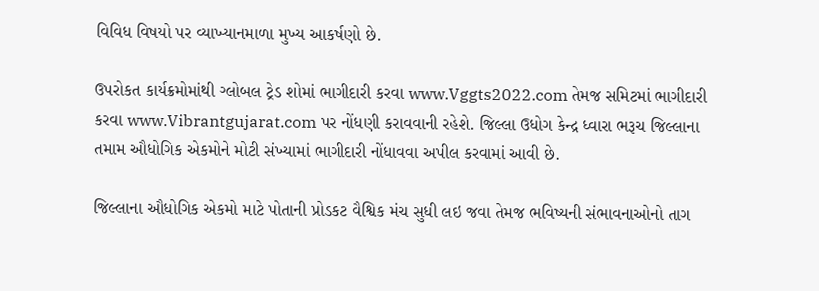વિવિધ વિષયો પર વ્યાખ્યાનમાળા મુખ્ય આકર્ષણો છે.

ઉપરોકત કાર્યક્રમોમાંથી ગ્લોબલ ટ્રેડ શોમાં ભાગીદારી કરવા www.Vggts2022.com તેમજ સમિટમાં ભાગીદારી કરવા www.Vibrantgujarat.com પર નોંધણી કરાવવાની રહેશે. જિલ્લા ઉધોગ કેન્દ્ર ધ્વારા ભરૂચ જિલ્લાના તમામ ઔધોગિક એકમોને મોટી સંખ્યામાં ભાગીદારી નોંધાવવા અપીલ કરવામાં આવી છે.

જિલ્લાના ઔધોગિક એકમો માટે પોતાની પ્રોડકટ વૈશ્વિક મંચ સુધી લઇ જવા તેમજ ભવિષ્યની સંભાવનાઓનો તાગ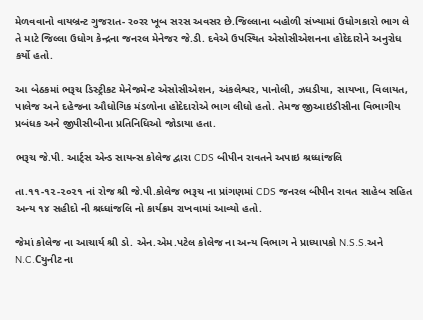મેળવવાનો વાયબ્રન્ટ ગુજરાત- ર૦રર ખૂબ સરસ અવસર છે.જિલ્લાના બહોળી સંખ્યામાં ઉધોગકારો ભાગ લે તે માટે જિલ્લા ઉધોગ કેન્દ્રના જનરલ મેનેજર જે.ડી. દવેએ ઉપસ્થિત એસોસીએશનના હોદેદારોને અનુરોધ કર્યો હતો.

આ બેઠકમાં ભરૂચ ડિસ્ટ્રીકટ મેનેજમેન્ટ એસોસીએશન, અંકલેશ્વર, પાનોલી, ઝધડીયા, સાયખા, વિલાયત, પાલેજ અને દહેજના ઔધોગિક મંડળોના હોદેદારોએ ભાગ લીધો હતો. તેમજ જીઆઇડીસીના વિભાગીય પ્રબંધક અને જીપીસીબીના પ્રતિનિધિઓ જોડાયા હતા.

ભરૂચ જે.પી. આર્ટ્સ એન્ડ સાયન્સ કોલેજ દ્વારા CDS બીપીન રાવતને અપાઇ શ્રધ્ધાંજલિ

તા.૧૧-૧૨-૨૦૨૧ નાં રોજ શ્રી જે.પી.કોલેજ ભરૂચ ના પ્રાંગણમાં CDS જનરલ બીપીન રાવત સાહેબ સહિત અન્ય ૧૪ સહીદો ની શ્રધ્ધાંજલિ નો કાર્યક્રમ રાખવામાં આવ્યો હતો.

જેમાં કોલેજ ના આચાર્ય શ્રી ડો. એન.એમ.પટેલ કોલેજ ના અન્ય વિભાગ ને પ્રાધ્યાપકો N.S.S.અને N.C.Cયુનીટ ના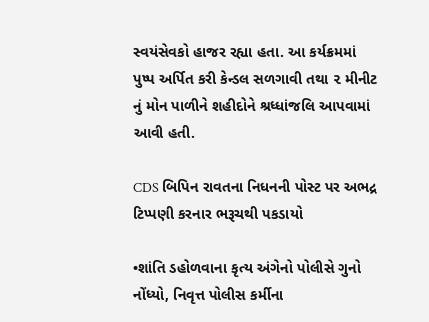સ્વયંસેવકો હાજર રહ્યા હતા. આ કર્યક્રમમાં પુષ્પ અર્પિત કરી કેન્ડલ સળગાવી તથા ૨ મીનીટ નું મોન પાળીને શહીદોને શ્રધ્ધાંજલિ આપવામાં આવી હતી.

CDS બિપિન રાવતના નિધનની પોસ્ટ પર અભદ્ર ટિપ્પણી કરનાર ભરૂચથી પકડાયો

•શાંતિ ડહોળવાના કૃત્ય અંગેનો પોલીસે ગુનો નોંધ્યો, નિવૃત્ત પોલીસ કર્મીના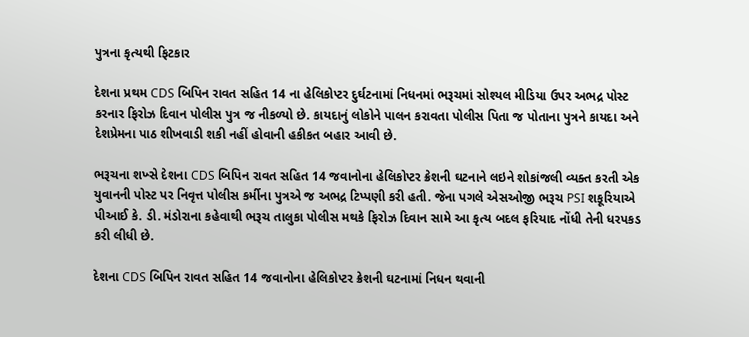પુત્રના કૃત્યથી ફિટકાર

દેશના પ્રથમ CDS બિપિન રાવત સહિત 14 ના હેલિકોપ્ટર દુર્ઘટનામાં નિધનમાં ભરૂચમાં સોશ્યલ મીડિયા ઉપર અભદ્ર પોસ્ટ કરનાર ફિરોઝ દિવાન પોલીસ પુત્ર જ નીકળ્યો છે. કાયદાનું લોકોને પાલન કરાવતા પોલીસ પિતા જ પોતાના પુત્રને કાયદા અને દેશપ્રેમના પાઠ શીખવાડી શકી નહીં હોવાની હકીકત બહાર આવી છે.

ભરૂચના શખ્સે દેશના CDS બિપિન રાવત સહિત 14 જવાનોના હેલિકોપ્ટર ક્રેશની ઘટનાને લઇને શોકાંજલી વ્યક્ત કરતી એક યુવાનની પોસ્ટ પર નિવૃત્ત પોલીસ કર્મીના પુત્રએ જ અભદ્ર ટિપ્પણી કરી હતી. જેના પગલે એસઓજી ભરૂચ PSI શકૂરિયાએ પીઆઈ કે. ડી. મંડોરાના કહેવાથી ભરૂચ તાલુકા પોલીસ મથકે ફિરોઝ દિવાન સામે આ કૃત્ય બદલ ફરિયાદ નોંધી તેની ધરપકડ કરી લીધી છે.

દેશના CDS બિપિન રાવત સહિત 14 જવાનોના હેલિકોપ્ટર ક્રેશની ઘટનામાં નિધન થવાની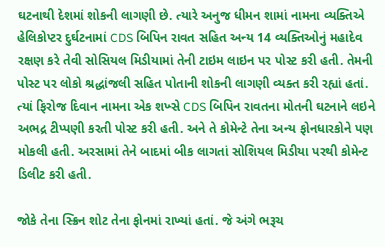ઘટનાથી દેશમાં શોકની લાગણી છે. ત્યારે અનુજ ધીમન શામાં નામના વ્યક્તિએ હેલિકોપ્ટર દુર્ઘટનામાં CDS બિપિન રાવત સહિત અન્ય 14 વ્યક્તિઓનું મહાદેવ રક્ષણ કરે તેવી સોસિયલ મિડીયામાં તેની ટાઇમ લાઇન પર પોસ્ટ કરી હતી. તેમની પોસ્ટ પર લોકો શ્રદ્ધાંજલી સહિત પોતાની શોકની લાગણી વ્યક્ત કરી રહ્યાં હતાં. ત્યાં ફિરોજ દિવાન નામના એક શખ્સે CDS બિપિન રાવતના મોતની ઘટનાને લઇને અભદ્ર ટીપ્પણી કરતી પોસ્ટ કરી હતી. અને તે કોમેન્ટે તેના અન્ય ફોનધારકોને પણ મોકલી હતી. અરસામાં તેને બાદમાં બીક લાગતાં સોશિયલ મિડીયા પરથી કોમેન્ટ ડિલીટ કરી હતી.

જોકે તેના સ્ક્રિન શોટ તેના ફોનમાં રાખ્યાં હતાં. જે અંગે ભરૂચ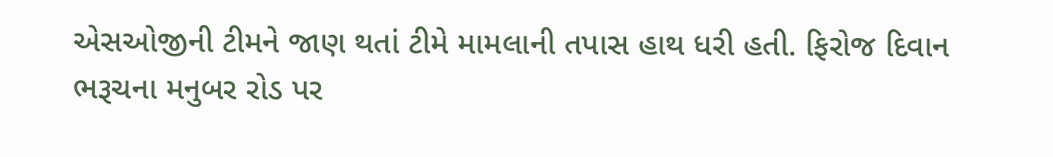એસઓજીની ટીમને જાણ થતાં ટીમે મામલાની તપાસ હાથ ધરી હતી. ફિરોજ દિવાન ભરૂચના મનુબર રોડ પર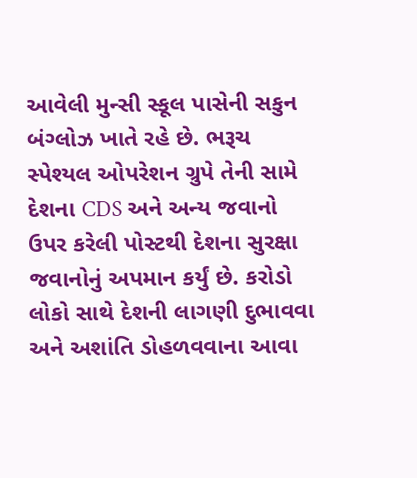આવેલી મુન્સી સ્કૂલ પાસેની સકુન બંગ્લોઝ ખાતે રહે છે. ભરૂચ સ્પેશ્યલ ઓપરેશન ગ્રુપે તેની સામે દેશના CDS અને અન્ય જવાનો ઉપર કરેલી પોસ્ટથી દેશના સુરક્ષા જવાનોનું અપમાન કર્યું છે. કરોડો લોકો સાથે દેશની લાગણી દુભાવવા અને અશાંતિ ડોહળવવાના આવા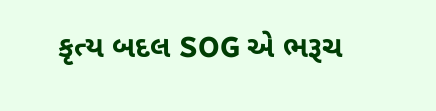કૃત્ય બદલ SOG એ ભરૂચ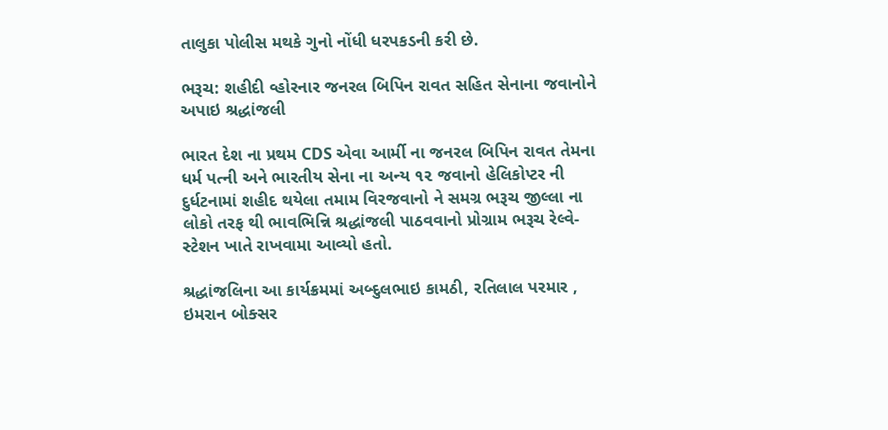તાલુકા પોલીસ મથકે ગુનો નોંધી ધરપકડની કરી છે.

ભરૂચ: શહીદી વ્હોરનાર જનરલ બિપિન રાવત સહિત સેનાના જવાનોને અપાઇ શ્રદ્ધાંજલી

ભારત દેશ ના પ્રથમ CDS એવા આર્મી ના જનરલ બિપિન રાવત તેમના ધર્મ પત્ની અને ભારતીય સેના ના અન્ય ૧૨ જવાનો હેલિકોપ્ટર ની દુર્ધટનામાં શહીદ થયેલા તમામ વિરજવાનો ને સમગ્ર ભરૂચ જીલ્લા ના લોકો તરફ થી ભાવભિન્નિ શ્રદ્ધાંજલી પાઠવવાનો પ્રોગ્રામ ભરૂચ રેલ્વે-સ્ટેશન ખાતે રાખવામા આવ્યો હતો.

શ્રદ્ધાંજલિના આ કાર્યક્રમમાં અબ્દુલભાઇ કામઠી, રતિલાલ પરમાર , ઇમરાન બોક્સર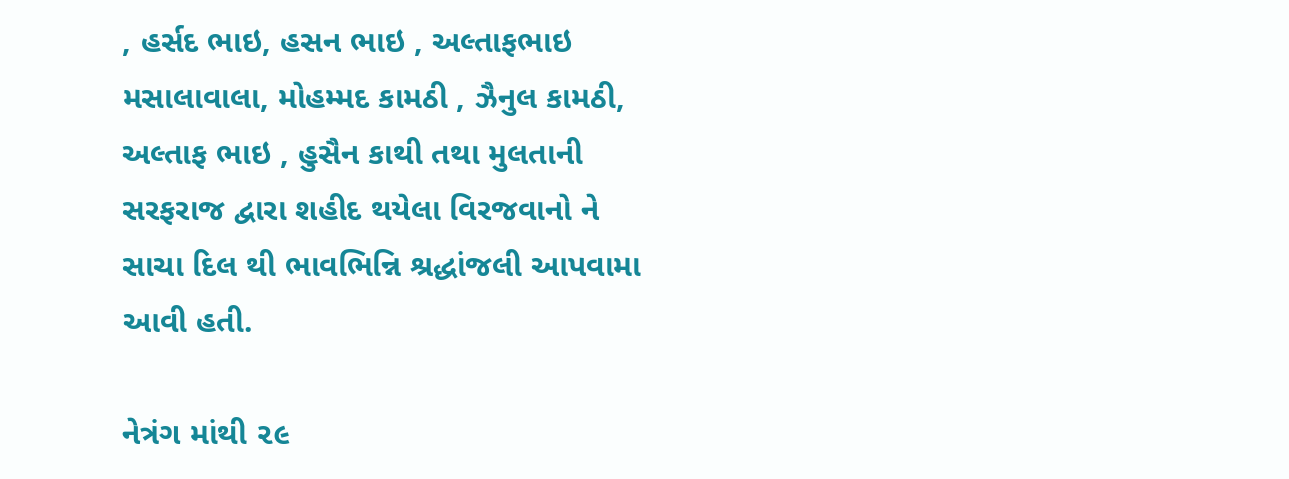, હર્સદ ભાઇ, હસન ભાઇ , અલ્તાફભાઇ મસાલાવાલા, મોહમ્મદ કામઠી , ઝૈનુલ કામઠી, અલ્તાફ ભાઇ , હુસૈન કાથી તથા મુલતાની સરફરાજ દ્વારા શહીદ થયેલા વિરજવાનો ને સાચા દિલ થી ભાવભિન્નિ શ્રદ્ધાંજલી આપવામા આવી હતી.

નેત્રંગ માંથી ૨૯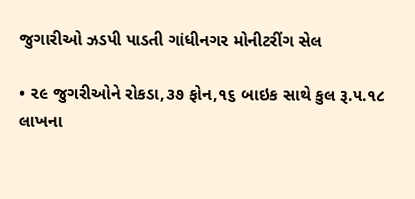જુગારીઓ ઝડપી પાડતી ગાંધીનગર મોનીટરીંગ સેલ

• ૨૯ જુગરીઓને રોકડા,૩૭ ફોન,૧૬ બાઇક સાથે કુલ રૂ.૫.૧૮ લાખના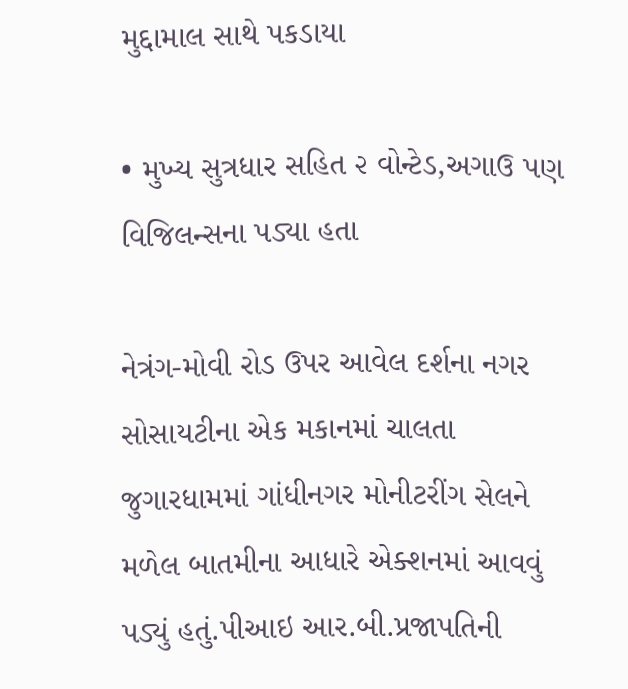મુદ્દામાલ સાથે પકડાયા

• મુખ્ય સુત્રધાર સહિત ૨ વોન્ટેડ,અગાઉ પણ વિજિલન્સના પડ્યા હતા

નેત્રંગ-મોવી રોડ ઉપર આવેલ દર્શના નગર સોસાયટીના એક મકાનમાં ચાલતા જુગારધામમાં ગાંધીનગર મોનીટરીંગ સેલને મળેલ બાતમીના આધારે એક્શનમાં આવવું પડ્યું હતું.પીઆઇ આર.બી.પ્રજાપતિની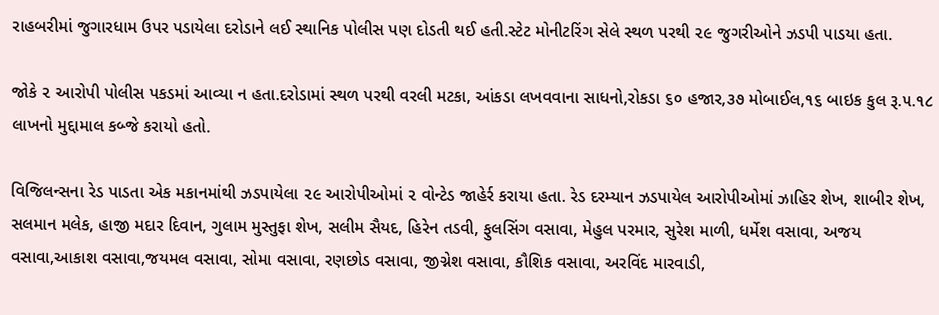રાહબરીમાં જુગારધામ ઉપર પડાયેલા દરોડાને લઈ સ્થાનિક પોલીસ પણ દોડતી થઈ હતી.સ્ટેટ મોનીટરિંગ સેલે સ્થળ પરથી ૨૯ જુગરીઓને ઝડપી પાડયા હતા.

જોકે ૨ આરોપી પોલીસ પકડમાં આવ્યા ન હતા.દરોડામાં સ્થળ પરથી વરલી મટકા, આંકડા લખવવાના સાધનો,રોકડા ૬૦ હજાર,૩૭ મોબાઈલ,૧૬ બાઇક કુલ રૂ.૫.૧૮ લાખનો મુદ્દામાલ કબ્જે કરાયો હતો.

વિજિલન્સના રેડ પાડતા એક મકાનમાંથી ઝડપાયેલા ૨૯ આરોપીઓમાં ૨ વોન્ટેડ જાહેર્ર કરાયા હતા. રેડ દરમ્યાન ઝડપાયેલ આરોપીઓમાં ઝાહિર શેખ, શાબીર શેખ, સલમાન મલેક, હાજી મદાર દિવાન, ગુલામ મુસ્તુફા શેખ, સલીમ સૈયદ, હિરેન તડવી, ફુલસિંગ વસાવા, મેહુલ પરમાર, સુરેશ માળી, ધર્મેશ વસાવા, અજય વસાવા,આકાશ વસાવા,જયમલ વસાવા, સોમા વસાવા, રણછોડ વસાવા, જીગ્નેશ વસાવા, કૌશિક વસાવા, અરવિંદ મારવાડી,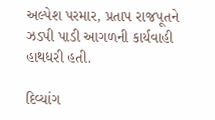અલ્પેશ પરમાર, પ્રતાપ રાજપૂતને ઝડપી પાડી આગળની કાર્યવાહી હાથધરી હતી.

દિવ્યાંગ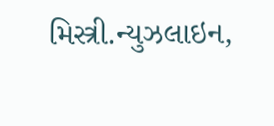મિસ્ત્રી.ન્યુઝલાઇન,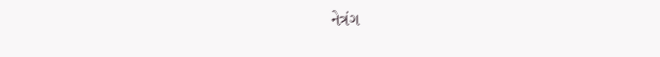નેત્રંગ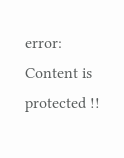error: Content is protected !!